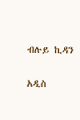ብሉይ ኪዳን

አዲስ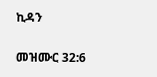ኪዳን

መዝሙር 32:6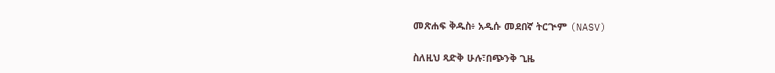መጽሐፍ ቅዱስ፥ አዲሱ መደበኛ ትርጒም (NASV)

ስለዚህ ጻድቅ ሁሉ፣በጭንቅ ጊዜ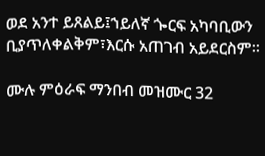ወደ አንተ ይጸልይ፤ኀይለኛ ጐርፍ አካባቢውን ቢያጥለቀልቅም፣እርሱ አጠገብ አይደርስም።

ሙሉ ምዕራፍ ማንበብ መዝሙር 32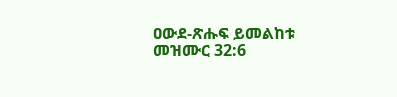ዐውደ-ጽሑፍ ይመልከቱ መዝሙር 32:6